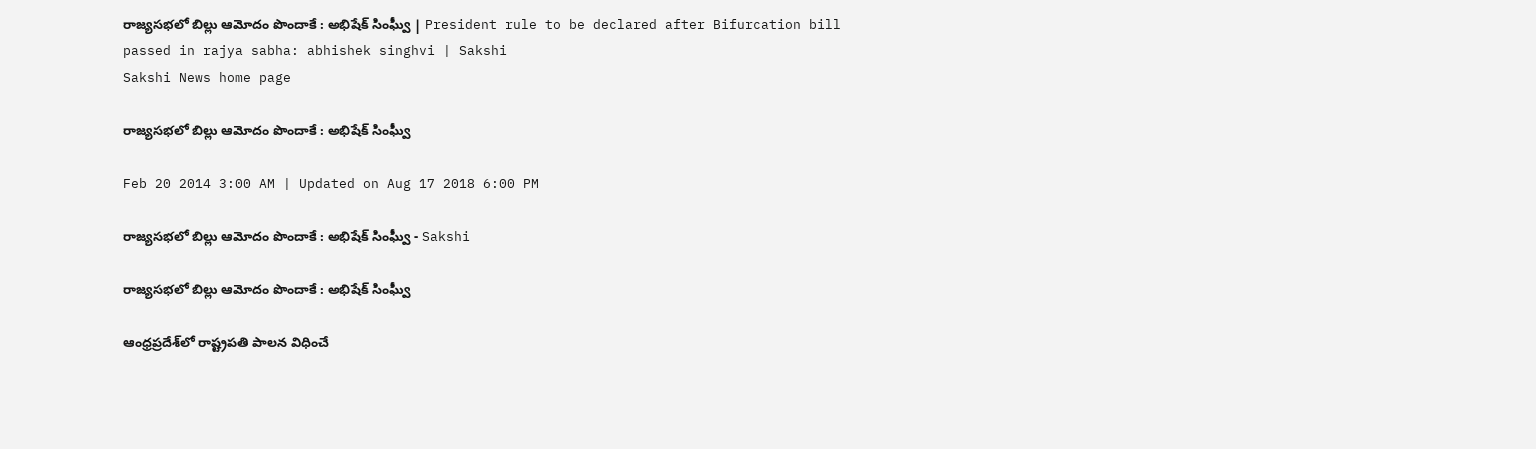రాజ్యసభలో బిల్లు ఆమోదం పొందాకే : అభిషేక్ సింఘ్వీ | President rule to be declared after Bifurcation bill passed in rajya sabha: abhishek singhvi | Sakshi
Sakshi News home page

రాజ్యసభలో బిల్లు ఆమోదం పొందాకే : అభిషేక్ సింఘ్వీ

Feb 20 2014 3:00 AM | Updated on Aug 17 2018 6:00 PM

రాజ్యసభలో బిల్లు ఆమోదం పొందాకే : అభిషేక్ సింఘ్వీ - Sakshi

రాజ్యసభలో బిల్లు ఆమోదం పొందాకే : అభిషేక్ సింఘ్వీ

ఆంధ్రప్రదేశ్‌లో రాష్ట్రపతి పాలన విధించే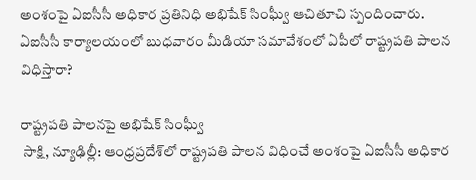అంశంపై ఏఐసీసీ అధికార ప్రతినిధి అభిషేక్ సింఘ్వీ ఆచితూచి స్పందించారు. ఏఐసీసీ కార్యాలయంలో బుధవారం మీడియా సమావేశంలో ఏపీలో రాష్ట్రపతి పాలన విధిస్తారా?

రాష్ట్రపతి పాలనపై అభిషేక్ సింఘ్వీ
 సాక్షి, న్యూఢిల్లీ: ఆంధ్రప్రదేశ్‌లో రాష్ట్రపతి పాలన విధించే అంశంపై ఏఐసీసీ అధికార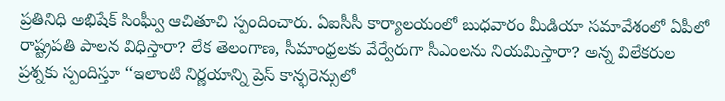ప్రతినిధి అభిషేక్ సింఘ్వీ ఆచితూచి స్పందించారు. ఏఐసీసీ కార్యాలయంలో బుధవారం మీడియా సమావేశంలో ఏపీలో రాష్ట్రపతి పాలన విధిస్తారా? లేక తెలంగాణ, సీమాంధ్రలకు వేర్వేరుగా సీఎంలను నియమిస్తారా? అన్న విలేకరుల ప్రశ్నకు స్పందిస్తూ ‘‘ఇలాంటి నిర్ణయాన్ని ప్రెస్ కాన్ఫరెన్సులో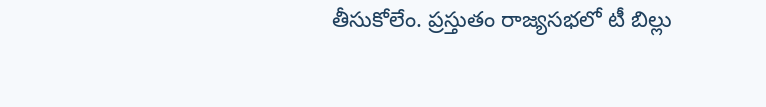తీసుకోలేం. ప్రస్తుతం రాజ్యసభలో టీ బిల్లు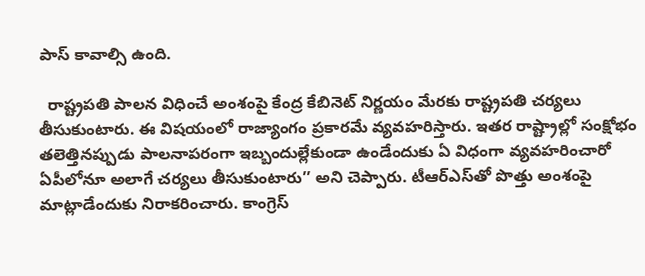పాస్ కావాల్సి ఉంది.

  రాష్ట్రపతి పాలన విధించే అంశంపై కేంద్ర కేబినెట్ నిర్ణయం మేరకు రాష్ట్రపతి చర్యలు తీసుకుంటారు. ఈ విషయంలో రాజ్యాంగం ప్రకారమే వ్యవహరిస్తారు. ఇతర రాష్ట్రాల్లో సంక్షోభం తలెత్తినప్పుడు పాలనాపరంగా ఇబ్బందుల్లేకుండా ఉండేందుకు ఏ విధంగా వ్యవహరించారో ఏపీలోనూ అలాగే చర్యలు తీసుకుంటారు’’ అని చెప్పారు. టీఆర్‌ఎస్‌తో పొత్తు అంశంపై మాట్లాడేందుకు నిరాకరించారు. కాంగ్రెస్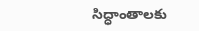సిద్ధాంతాలకు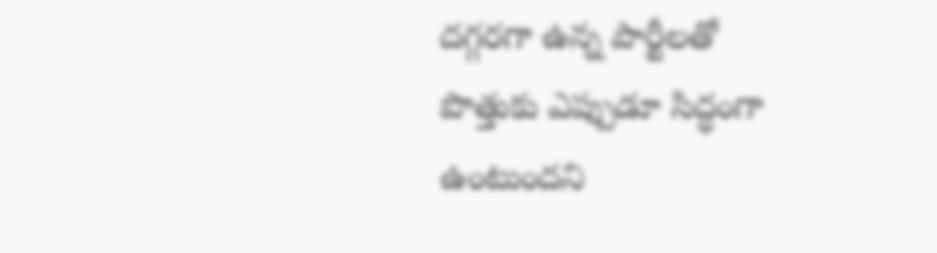దగ్గరగా ఉన్న పార్టీలతో పొత్తుకు ఎప్పుడూ సిద్ధంగా ఉంటుందని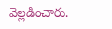వెల్లడించారు.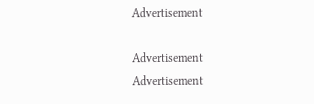Advertisement

Advertisement
Advertisement